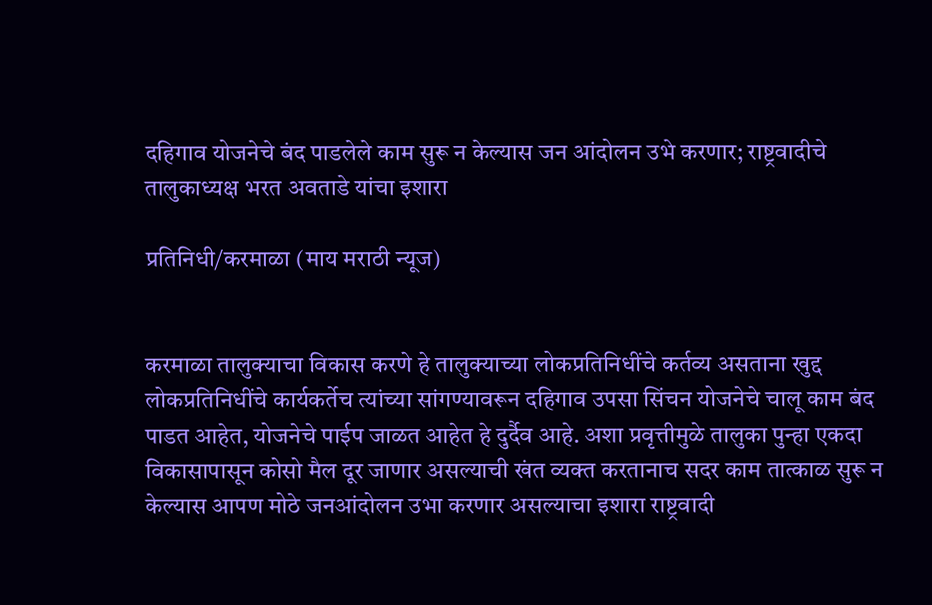दहिगाव योजनेचे बंद पाडलेले काम सुरू न केल्यास जन आंदोलन उभे करणार; राष्ट्रवादीचे तालुकाध्यक्ष भरत अवताडे यांचा इशारा

प्रतिनिधी/करमाळा (माय मराठी न्यूज)


करमाळा तालुक्याचा विकास करणे हे तालुक्याच्या लोकप्रतिनिधींचे कर्तव्य असताना खुद्द लोकप्रतिनिधींचे कार्यकर्तेच त्यांच्या सांगण्यावरून दहिगाव उपसा सिंचन योजनेचे चालू काम बंद पाडत आहेत, योजनेचे पाईप जाळत आहेत हे दुर्दैव आहे. अशा प्रवृत्तीमुळे तालुका पुन्हा एकदा विकासापासून कोसो मैल दूर जाणार असल्याची खंत व्यक्त करतानाच सदर काम तात्काळ सुरू न केल्यास आपण मोठे जनआंदोलन उभा करणार असल्याचा इशारा राष्ट्रवादी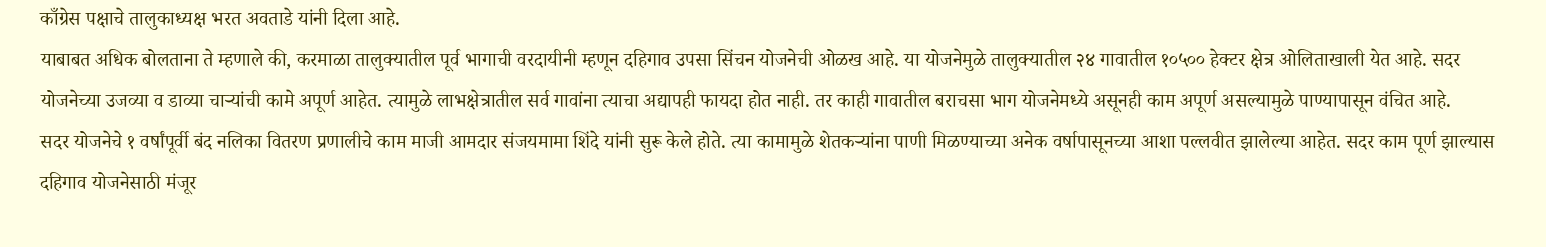काँग्रेस पक्षाचे तालुकाध्यक्ष भरत अवताडे यांनी दिला आहे.
याबाबत अधिक बोलताना ते म्हणाले की, करमाळा तालुक्यातील पूर्व भागाची वरदायीनी म्हणून दहिगाव उपसा सिंचन योजनेची ओळख आहे. या योजनेमुळे तालुक्यातील २४ गावातील १०५०० हेक्टर क्षेत्र ओलिताखाली येत आहे. सदर योजनेच्या उजव्या व डाव्या चाऱ्यांची कामे अपूर्ण आहेत. त्यामुळे लाभक्षेत्रातील सर्व गावांना त्याचा अद्यापही फायदा होत नाही. तर काही गावातील बराचसा भाग योजनेमध्ये असूनही काम अपूर्ण असल्यामुळे पाण्यापासून वंचित आहे.
सदर योजनेचे १ वर्षांपूर्वी बंद नलिका वितरण प्रणालीचे काम माजी आमदार संजयमामा शिंदे यांनी सुरू केले होते. त्या कामामुळे शेतकऱ्यांना पाणी मिळण्याच्या अनेक वर्षापासूनच्या आशा पल्लवीत झालेल्या आहेत. सदर काम पूर्ण झाल्यास दहिगाव योजनेसाठी मंजूर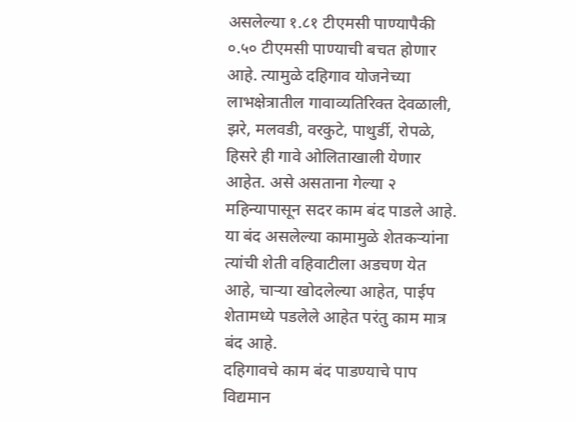असलेल्या १.८१ टीएमसी पाण्यापैकी ०.५० टीएमसी पाण्याची बचत होणार आहे. त्यामुळे दहिगाव योजनेच्या लाभक्षेत्रातील गावाव्यतिरिक्त देवळाली, झरे, मलवडी, वरकुटे, पाथुर्डी, रोपळे, हिसरे ही गावे ओलिताखाली येणार आहेत. असे असताना गेल्या २ महिन्यापासून सदर काम बंद पाडले आहे. या बंद असलेल्या कामामुळे शेतकऱ्यांना त्यांची शेती वहिवाटीला अडचण येत आहे, चाऱ्या खोदलेल्या आहेत, पाईप शेतामध्ये पडलेले आहेत परंतु काम मात्र बंद आहे.
दहिगावचे काम बंद पाडण्याचे पाप विद्यमान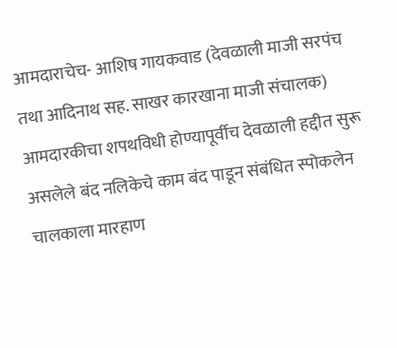आमदाराचेच- आशिष गायकवाड (देवळाली माजी सरपंच तथा आदिनाथ सह. साखर कारखाना माजी संचालक)
आमदारकीचा शपथविधी होण्यापूर्वीच देवळाली हद्दीत सुरू असलेले बंद नलिकेचे काम बंद पाडून संबंधित स्पोकलेन चालकाला मारहाण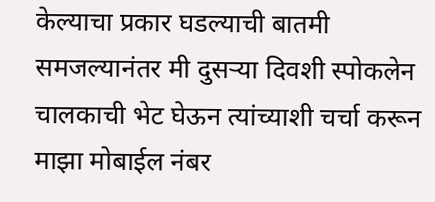केल्याचा प्रकार घडल्याची बातमी समजल्यानंतर मी दुसऱ्या दिवशी स्पोकलेन चालकाची भेट घेऊन त्यांच्याशी चर्चा करून माझा मोबाईल नंबर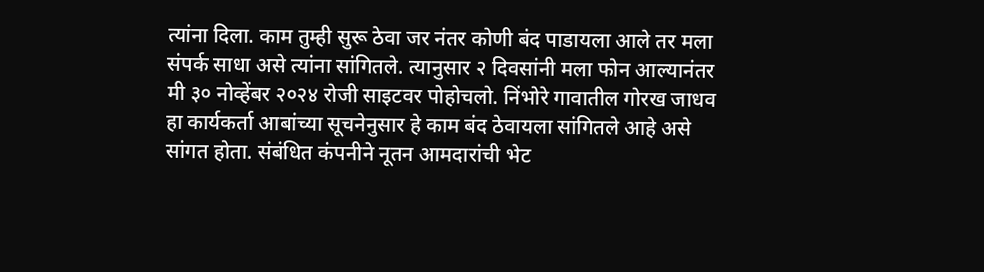त्यांना दिला. काम तुम्ही सुरू ठेवा जर नंतर कोणी बंद पाडायला आले तर मला संपर्क साधा असे त्यांना सांगितले. त्यानुसार २ दिवसांनी मला फोन आल्यानंतर मी ३० नोव्हेंबर २०२४ रोजी साइटवर पोहोचलो. निंभोरे गावातील गोरख जाधव हा कार्यकर्ता आबांच्या सूचनेनुसार हे काम बंद ठेवायला सांगितले आहे असे सांगत होता. संबंधित कंपनीने नूतन आमदारांची भेट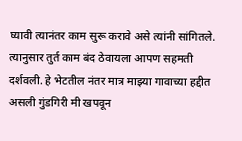घ्यावी त्यानंतर काम सुरू करावे असे त्यांनी सांगितले. त्यानुसार तुर्त काम बंद ठेवायला आपण सहमती दर्शवली. हे भेटतील नंतर मात्र माझ्या गावाच्या हद्दीत असली गुंडगिरी मी खपवून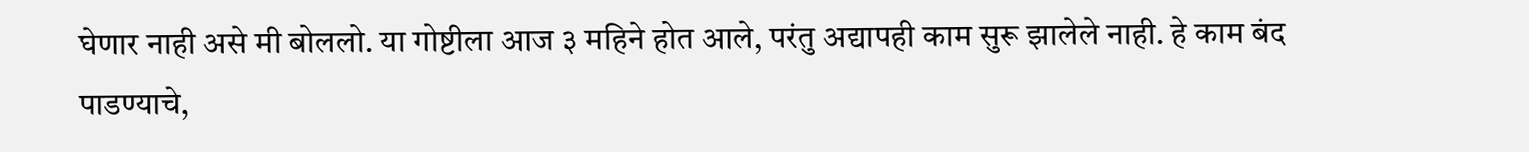घेणार नाही असे मी बोललो. या गोष्टीला आज ३ महिने होत आले, परंतु अद्यापही काम सुरू झालेले नाही. हे काम बंद पाडण्याचे,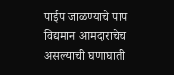पाईप जाळण्याचे पाप विद्यमान आमदाराचेच असल्याची घणाघाती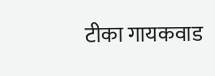टीका गायकवाड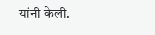यांनी केली.